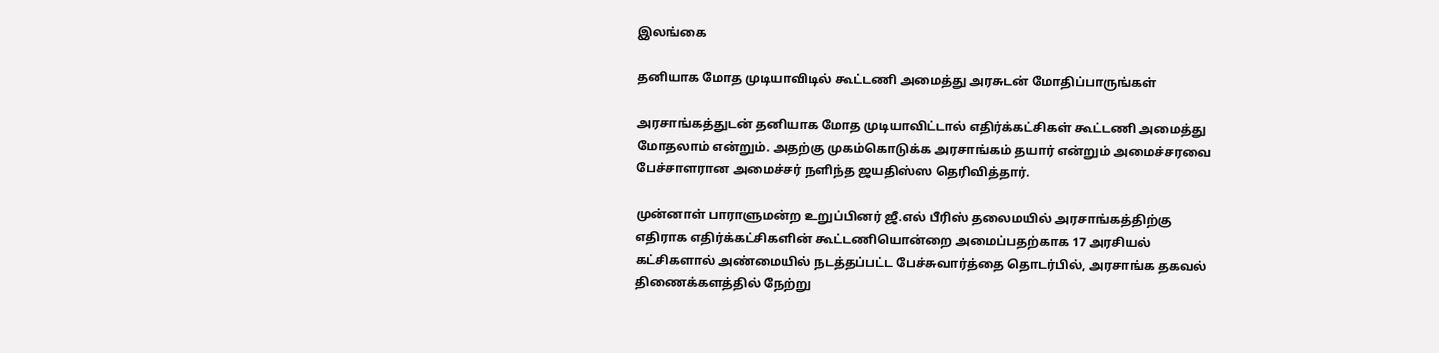இலங்கை

தனியாக மோத முடியாவிடில் கூட்டணி அமைத்து அரசுடன் மோதிப்பாருங்கள்

அரசாங்கத்துடன் தனியாக மோத முடியாவிட்டால் எதிர்க்கட்சிகள் கூட்டணி அமைத்து மோதலாம் என்றும். அதற்கு முகம்கொடுக்க அரசாங்கம் தயார் என்றும் அமைச்சரவை பேச்சாளரான அமைச்சர் நளிந்த ஜயதிஸ்ஸ தெரிவித்தார்.

முன்னாள் பாராளுமன்ற உறுப்பினர் ஜீ.எல் பீரிஸ் தலைமயில் அரசாங்கத்திற்கு எதிராக எதிர்க்கட்சிகளின் கூட்டணியொன்றை அமைப்பதற்காக 17 அரசியல் கட்சிகளால் அண்மையில் நடத்தப்பட்ட பேச்சுவார்த்தை தொடர்பில், அரசாங்க தகவல் திணைக்களத்தில் நேற்று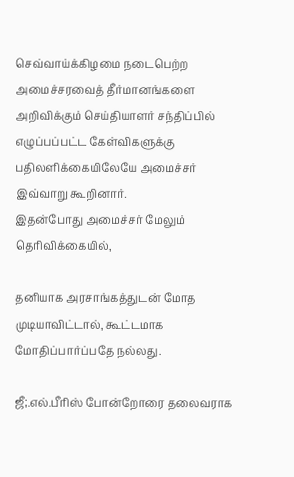செவ்வாய்க்கிழமை நடைபெற்ற அமைச்சரவைத் தீர்மானங்களை அறிவிக்கும் செய்தியாளர் சந்திப்பில் எழுப்பப்பட்ட கேள்விகளுக்கு பதிலளிக்கையிலேயே அமைச்சர் இவ்வாறு கூறினார்.
இதன்போது அமைச்சர் மேலும் தெரிவிக்கையில்,

தனியாக அரசாங்கத்துடன் மோத முடியாவிட்டால், கூட்டமாக மோதிப்பார்ப்பதே நல்லது.

ஜீ;.எல்.பீரிஸ் போன்றோரை தலைவராக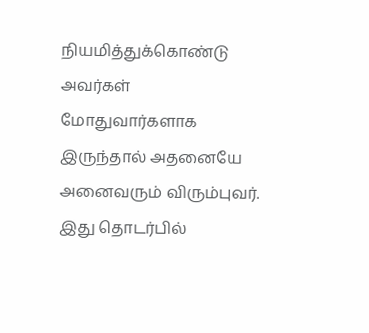நியமித்துக்கொண்டு அவர்கள் மோதுவார்களாக இருந்தால் அதனையே அனைவரும் விரும்புவர். இது தொடர்பில்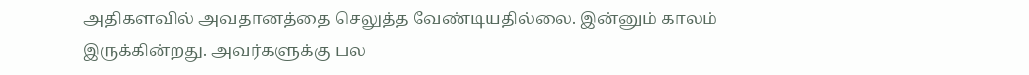அதிகளவில் அவதானத்தை செலுத்த வேண்டியதில்லை. இன்னும் காலம் இருக்கின்றது. அவர்களுக்கு பல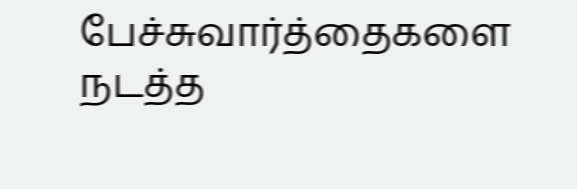பேச்சுவார்த்தைகளை நடத்த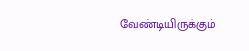வேண்டியிருக்கும்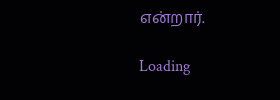என்றார்.

Loading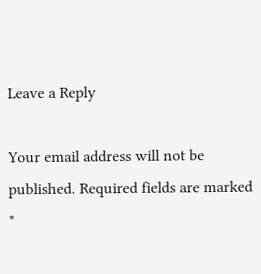Leave a Reply

Your email address will not be published. Required fields are marked *